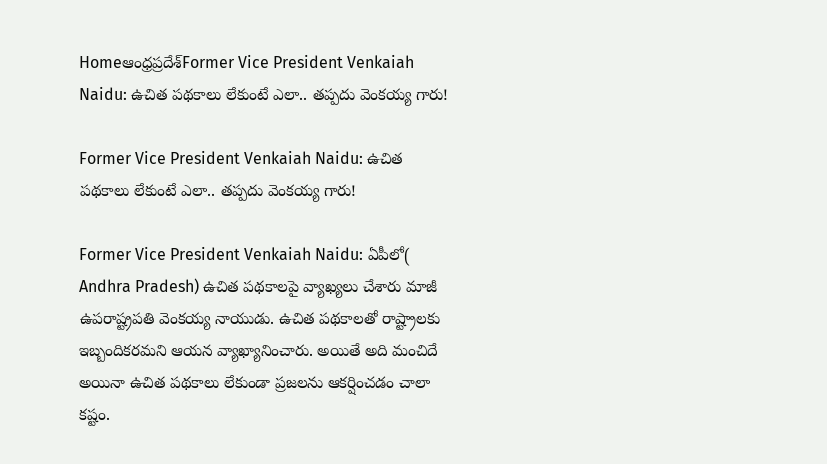Homeఆంధ్రప్రదేశ్‌Former Vice President Venkaiah Naidu: ఉచిత పథకాలు లేకుంటే ఎలా.. తప్పదు వెంకయ్య గారు!

Former Vice President Venkaiah Naidu: ఉచిత పథకాలు లేకుంటే ఎలా.. తప్పదు వెంకయ్య గారు!

Former Vice President Venkaiah Naidu: ఏపీలో( Andhra Pradesh) ఉచిత పథకాలపై వ్యాఖ్యలు చేశారు మాజీ ఉపరాష్ట్రపతి వెంకయ్య నాయుడు. ఉచిత పథకాలతో రాష్ట్రాలకు ఇబ్బందికరమని ఆయన వ్యాఖ్యానించారు. అయితే అది మంచిదే అయినా ఉచిత పథకాలు లేకుండా ప్రజలను ఆకర్షించడం చాలా కష్టం.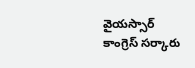వైయస్సార్ కాంగ్రెస్ సర్కారు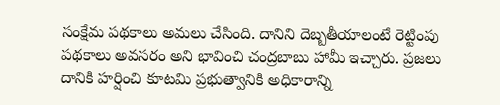సంక్షేమ పథకాలు అమలు చేసింది. దానిని దెబ్బతీయాలంటే రెట్టింపు పథకాలు అవసరం అని భావించి చంద్రబాబు హామీ ఇచ్చారు. ప్రజలు దానికి హర్షించి కూటమి ప్రభుత్వానికి అధికారాన్ని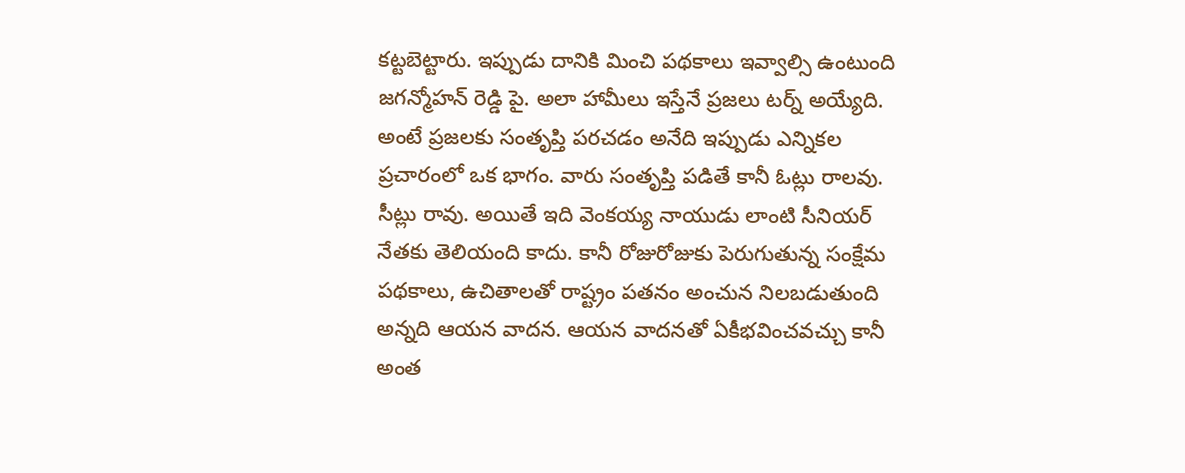కట్టబెట్టారు. ఇప్పుడు దానికి మించి పథకాలు ఇవ్వాల్సి ఉంటుంది జగన్మోహన్ రెడ్డి పై. అలా హామీలు ఇస్తేనే ప్రజలు టర్న్ అయ్యేది. అంటే ప్రజలకు సంతృప్తి పరచడం అనేది ఇప్పుడు ఎన్నికల ప్రచారంలో ఒక భాగం. వారు సంతృప్తి పడితే కానీ ఓట్లు రాలవు. సీట్లు రావు. అయితే ఇది వెంకయ్య నాయుడు లాంటి సీనియర్ నేతకు తెలియంది కాదు. కానీ రోజురోజుకు పెరుగుతున్న సంక్షేమ పథకాలు, ఉచితాలతో రాష్ట్రం పతనం అంచున నిలబడుతుంది అన్నది ఆయన వాదన. ఆయన వాదనతో ఏకీభవించవచ్చు కానీ అంత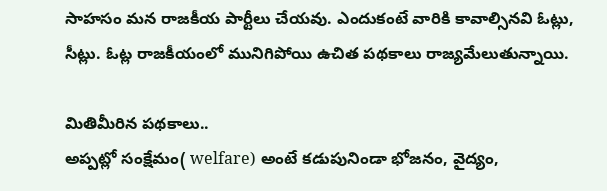సాహసం మన రాజకీయ పార్టీలు చేయవు. ఎందుకంటే వారికి కావాల్సినవి ఓట్లు, సీట్లు. ఓట్ల రాజకీయంలో మునిగిపోయి ఉచిత పథకాలు రాజ్యమేలుతున్నాయి.

మితిమీరిన పథకాలు..
అప్పట్లో సంక్షేమం( welfare) అంటే కడుపునిండా భోజనం, వైద్యం,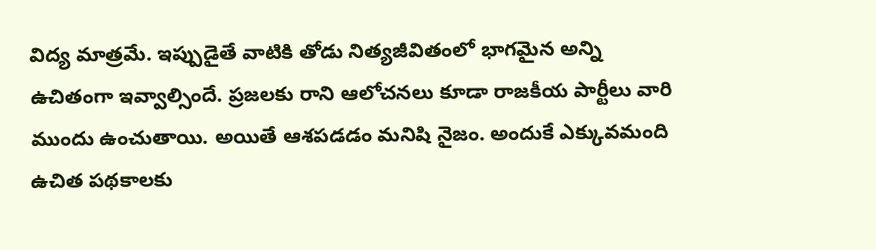విద్య మాత్రమే. ఇప్పుడైతే వాటికి తోడు నిత్యజీవితంలో భాగమైన అన్ని ఉచితంగా ఇవ్వాల్సిందే. ప్రజలకు రాని ఆలోచనలు కూడా రాజకీయ పార్టీలు వారి ముందు ఉంచుతాయి. అయితే ఆశపడడం మనిషి నైజం. అందుకే ఎక్కువమంది ఉచిత పథకాలకు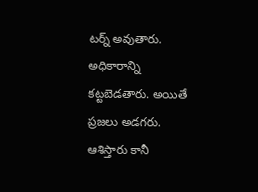టర్న్ అవుతారు. అధికారాన్ని కట్టబెడతారు. అయితే ప్రజలు అడగరు. ఆశిస్తారు కానీ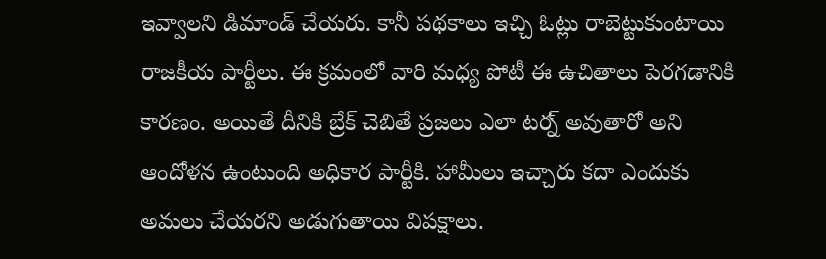ఇవ్వాలని డిమాండ్ చేయరు. కానీ పథకాలు ఇచ్చి ఓట్లు రాబెట్టుకుంటాయి రాజకీయ పార్టీలు. ఈ క్రమంలో వారి మధ్య పోటీ ఈ ఉచితాలు పెరగడానికి కారణం. అయితే దీనికి బ్రేక్ చెబితే ప్రజలు ఎలా టర్న్ అవుతారో అని ఆందోళన ఉంటుంది అధికార పార్టీకి. హామీలు ఇచ్చారు కదా ఎందుకు అమలు చేయరని అడుగుతాయి విపక్షాలు.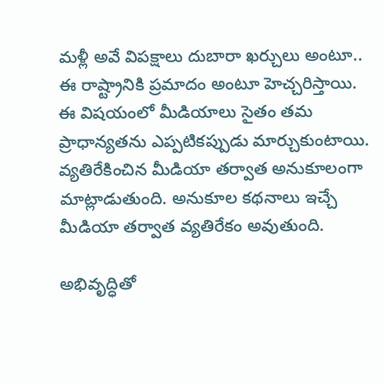మళ్లీ అవే విపక్షాలు దుబారా ఖర్చులు అంటూ.. ఈ రాష్ట్రానికి ప్రమాదం అంటూ హెచ్చరిస్తాయి. ఈ విషయంలో మీడియాలు సైతం తమ ప్రాధాన్యతను ఎప్పటికప్పుడు మార్చుకుంటాయి. వ్యతిరేకించిన మీడియా తర్వాత అనుకూలంగా మాట్లాడుతుంది. అనుకూల కథనాలు ఇచ్చే మీడియా తర్వాత వ్యతిరేకం అవుతుంది.

అభివృద్ధితో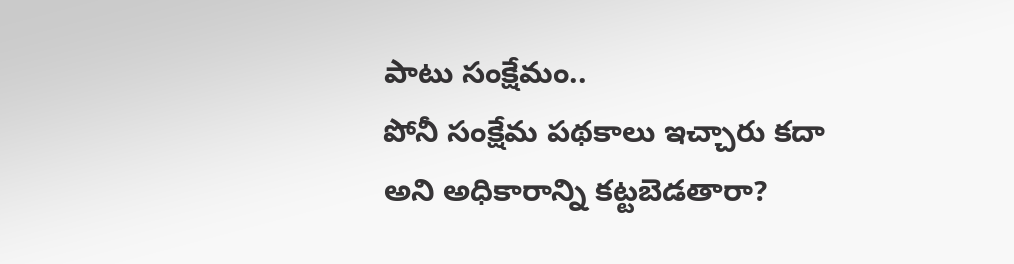పాటు సంక్షేమం..
పోనీ సంక్షేమ పథకాలు ఇచ్చారు కదా అని అధికారాన్ని కట్టబెడతారా?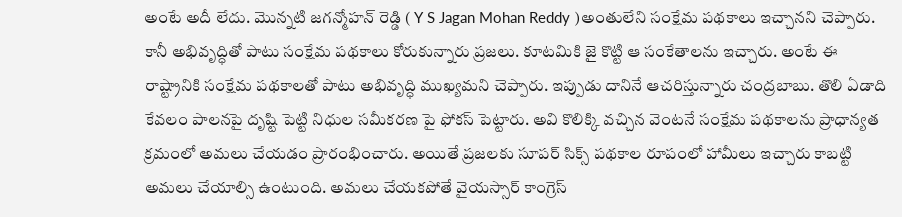అంటే అదీ లేదు. మొన్నటి జగన్మోహన్ రెడ్డి ( Y S Jagan Mohan Reddy )అంతులేని సంక్షేమ పథకాలు ఇచ్చానని చెప్పారు. కానీ అభివృద్ధితో పాటు సంక్షేమ పథకాలు కోరుకున్నారు ప్రజలు. కూటమికి జై కొట్టి ఆ సంకేతాలను ఇచ్చారు. అంటే ఈ రాష్ట్రానికి సంక్షేమ పథకాలతో పాటు అభివృద్ధి ముఖ్యమని చెప్పారు. ఇప్పుడు దానినే ఆచరిస్తున్నారు చంద్రబాబు. తొలి ఏడాది కేవలం పాలనపై దృష్టి పెట్టి నిధుల సమీకరణ పై ఫోకస్ పెట్టారు. అవి కొలిక్కి వచ్చిన వెంటనే సంక్షేమ పథకాలను ప్రాధాన్యత క్రమంలో అమలు చేయడం ప్రారంభించారు. అయితే ప్రజలకు సూపర్ సిక్స్ పథకాల రూపంలో హామీలు ఇచ్చారు కాబట్టి అమలు చేయాల్సి ఉంటుంది. అమలు చేయకపోతే వైయస్సార్ కాంగ్రెస్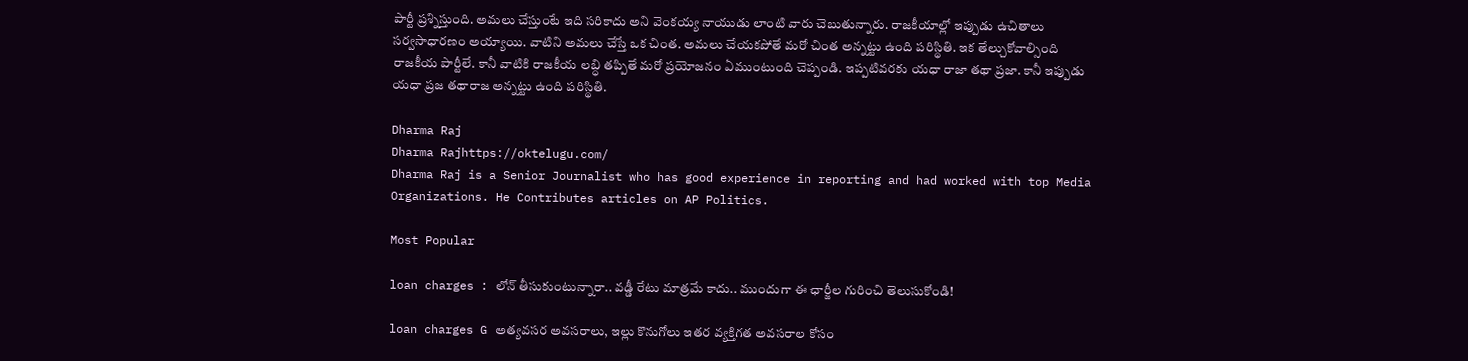పార్టీ ప్రశ్నిస్తుంది. అమలు చేస్తుంటే ఇది సరికాదు అని వెంకయ్య నాయుడు లాంటి వారు చెబుతున్నారు. రాజకీయాల్లో ఇప్పుడు ఉచితాలు సర్వసాధారణం అయ్యాయి. వాటిని అమలు చేస్తే ఒక చింత. అమలు చేయకపోతే మరో చింత అన్నట్టు ఉంది పరిస్థితి. ఇక తేల్చుకోవాల్సింది రాజకీయ పార్టీలే. కానీ వాటికి రాజకీయ లబ్ధి తప్పితే మరో ప్రయోజనం ఏముంటుంది చెప్పండి. ఇప్పటివరకు యధా రాజా తథా ప్రజా. కానీ ఇప్పుడు యధా ప్రజ తథారాజ అన్నట్టు ఉంది పరిస్థితి.

Dharma Raj
Dharma Rajhttps://oktelugu.com/
Dharma Raj is a Senior Journalist who has good experience in reporting and had worked with top Media Organizations. He Contributes articles on AP Politics.

Most Popular

loan charges : లోన్ తీసుకుంటున్నారా.. వడ్డీ రేటు మాత్రమే కాదు.. ముందుగా ఈ ఛార్జీల గురించి తెలుసుకోండి!

loan charges G అత్యవసర అవసరాలు, ఇల్లు కొనుగోలు ఇతర వ్యక్తిగత అవసరాల కోసం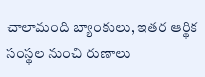చాలామంది బ్యాంకులు, ఇతర ఆర్థిక సంస్థల నుంచి రుణాలు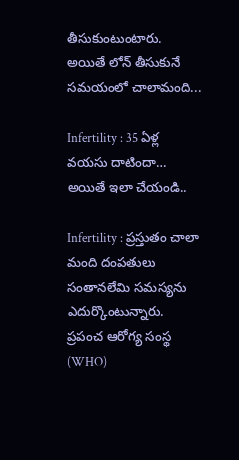తీసుకుంటుంటారు. అయితే లోన్ తీసుకునే సమయంలో చాలామంది...

Infertility : 35 ఏళ్ల వయసు దాటిందా… అయితే ఇలా చేయండి..

Infertility : ప్రస్తుతం చాలా మంది దంపతులు సంతానలేమి సమస్యను ఎదుర్కొంటున్నారు. ప్రపంచ ఆరోగ్య సంస్థ (WHO)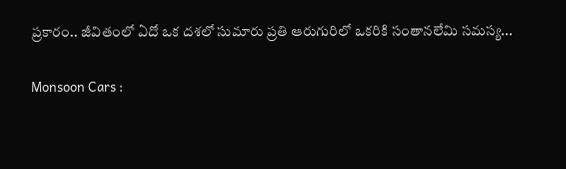ప్రకారం.. జీవితంలో ఏదో ఒక దశలో సుమారు ప్రతి ఆరుగురిలో ఒకరికి సంతానలేమి సమస్య...

Monsoon Cars :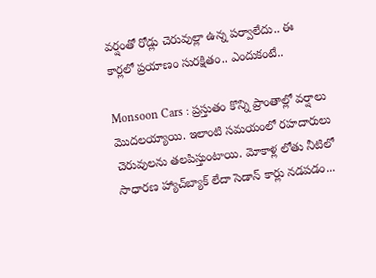వర్షంతో రోడ్లు చెరువుల్లా ఉన్న పర్వాలేదు.. ఈ కార్లలో ప్రయాణం సురక్షితం.. ఎందుకంటే..

Monsoon Cars : ప్రస్తుతం కొన్ని ప్రాంతాల్లో వర్షాలు మొదలయ్యాయి. ఇలాంటి సమయంలో రహదారులు చెరువులను తలపిస్తుంటాయి. మోకాళ్ల లోతు నీటిలో సాధారణ హ్యాచ్‌బ్యాక్ లేదా సెడాన్ కార్లు నడపడం...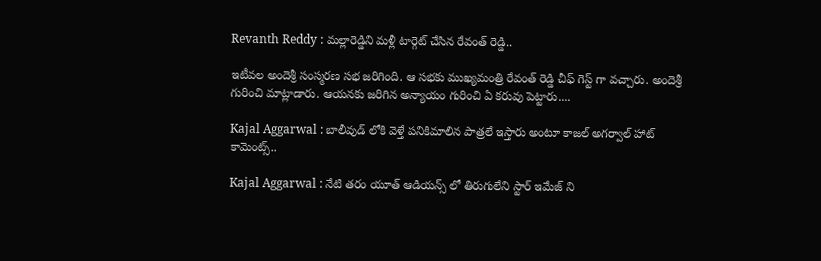Revanth Reddy : మల్లారెడ్డిని మళ్లీ టార్గెట్ చేసిన రేవంత్ రెడ్డి..

ఇటీవల అందెశ్రీ సంస్మరణ సభ జరిగింది. ఆ సభకు ముఖ్యమంత్రి రేవంత్ రెడ్డి చీఫ్ గెస్ట్ గా వచ్చారు. అందెశ్రీ గురించి మాట్లాడారు. ఆయనకు జరిగిన అన్యాయం గురించి ఏ కరువు పెట్టారు....

Kajal Aggarwal : బాలీవుడ్ లోకి వెళ్తే పనికిమాలిన పాత్రలే ఇస్తారు అంటూ కాజల్ అగర్వాల్ హాట్ కామెంట్స్..

Kajal Aggarwal : నేటి తరం యూత్ ఆడియన్స్ లో తిరుగులేని స్టార్ ఇమేజ్ ని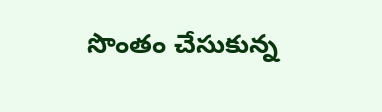సొంతం చేసుకున్న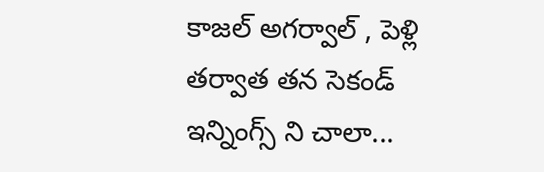కాజల్ అగర్వాల్ , పెళ్లి తర్వాత తన సెకండ్ ఇన్నింగ్స్ ని చాలా...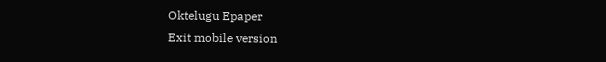Oktelugu Epaper
Exit mobile version